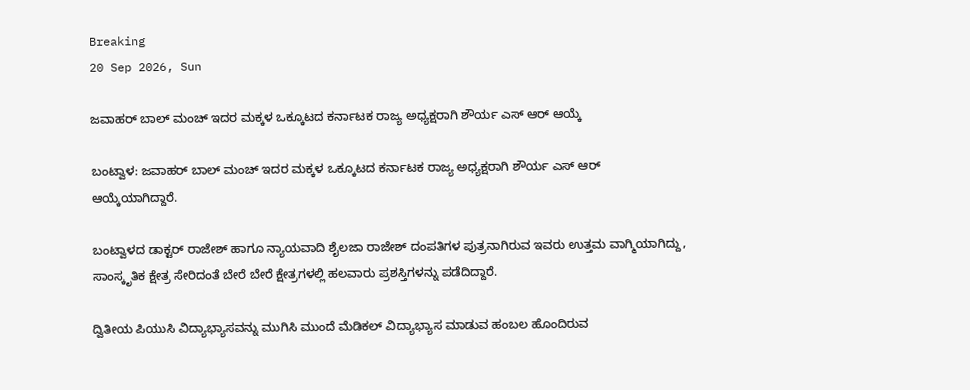Breaking
20 Sep 2026, Sun

ಜವಾಹರ್ ಬಾಲ್ ಮಂಚ್ ಇದರ ಮಕ್ಕಳ ಒಕ್ಕೂಟದ ಕರ್ನಾಟಕ ರಾಜ್ಯ ಅಧ್ಯಕ್ಷರಾಗಿ ಶೌರ್ಯ ಎಸ್ ಆರ್ ಆಯ್ಕೆ

ಬಂಟ್ವಾಳ: ಜವಾಹರ್ ಬಾಲ್ ಮಂಚ್ ಇದರ ಮಕ್ಕಳ ಒಕ್ಕೂಟದ ಕರ್ನಾಟಕ ರಾಜ್ಯ ಅಧ್ಯಕ್ಷರಾಗಿ ಶೌರ್ಯ ಎಸ್ ಆರ್ ಆಯ್ಕೆಯಾಗಿದ್ದಾರೆ.

ಬಂಟ್ವಾಳದ ಡಾಕ್ಟರ್ ರಾಜೇಶ್ ಹಾಗೂ ನ್ಯಾಯವಾದಿ ಶೈಲಜಾ ರಾಜೇಶ್ ದಂಪತಿಗಳ ಪುತ್ರನಾಗಿರುವ ಇವರು ಉತ್ತಮ ವಾಗ್ಮಿಯಾಗಿದ್ದು, ಸಾಂಸ್ಕೃತಿಕ ಕ್ಷೇತ್ರ ಸೇರಿದಂತೆ ಬೇರೆ ಬೇರೆ ಕ್ಷೇತ್ರಗಳಲ್ಲಿ ಹಲವಾರು ಪ್ರಶಸ್ತಿಗಳನ್ನು ಪಡೆದಿದ್ದಾರೆ.

ದ್ವಿತೀಯ ಪಿಯುಸಿ ವಿದ್ಯಾಭ್ಯಾಸವನ್ನು ಮುಗಿಸಿ ಮುಂದೆ ಮೆಡಿಕಲ್ ವಿದ್ಯಾಭ್ಯಾಸ ಮಾಡುವ ಹಂಬಲ ಹೊಂದಿರುವ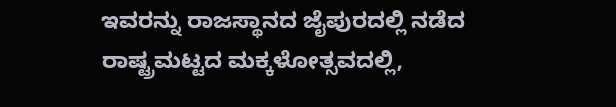ಇವರನ್ನು ರಾಜಸ್ಥಾನದ ಜೈಪುರದಲ್ಲಿ ನಡೆದ ರಾಷ್ಟ್ರಮಟ್ಟದ ಮಕ್ಕಳೋತ್ಸವದಲ್ಲಿ,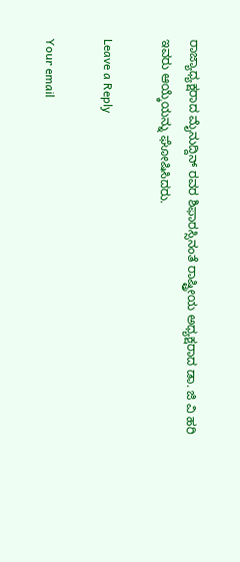ರಾಜ್ಯಾಧ್ಯಕ್ಷರಾದ ಮೈನುದ್ದಿನ್ ರವರ ಶಿಫಾರಸ್ಸಿನಂತೆ ರಾಷ್ಟ್ರೀಯ ಅಧ್ಯಕ್ಷರಾದ ಡಾ. ಜಿ ವಿ ಹರಿ ಇವರು ಆಯ್ಕೆಯನ್ನು ಘೋಷಿಸಿದರು.

Leave a Reply

Your email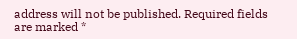address will not be published. Required fields are marked *